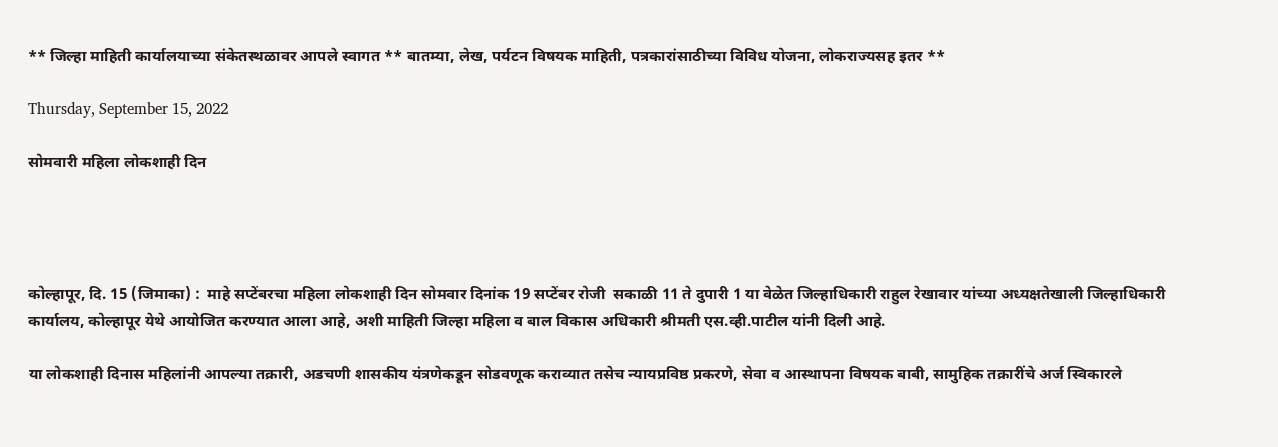** जिल्हा माहिती कार्यालयाच्या संकेतस्थळावर आपले स्वागत ** बातम्या, लेख, पर्यटन विषयक माहिती, पत्रकारांसाठीच्या विविध योजना, लोकराज्यसह इतर **

Thursday, September 15, 2022

सोमवारी महिला लोकशाही दिन




कोल्हापूर, दि. 15 (जिमाका) :  माहे सप्टेंबरचा महिला लोकशाही दिन सोमवार दिनांक 19 सप्टेंबर रोजी  सकाळी 11 ते दुपारी 1 या वेळेत जिल्हाधिकारी राहुल रेखावार यांच्या अध्यक्षतेखाली जिल्हाधिकारी कार्यालय, कोल्हापूर येथे आयोजित करण्यात आला आहे, अशी माहिती जिल्हा महिला व बाल विकास अधिकारी श्रीमती एस.व्ही.पाटील यांनी दिली आहे.

या लोकशाही दिनास महिलांनी आपल्या तक्रारी, अडचणी शासकीय यंत्रणेकडून सोडवणूक कराव्यात तसेच न्यायप्रविष्ठ प्रकरणे, सेवा व आस्थापना विषयक बाबी, सामुहिक तक्रारींचे अर्ज स्व‍िकारले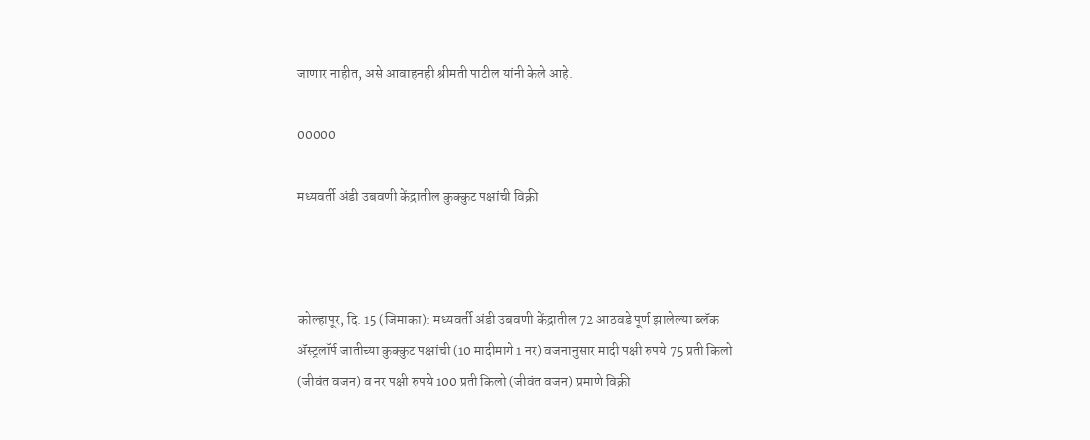जाणार नाहीत, असे आवाहनही श्रीमती पाटील यांनी केले आहे.

00000

मध्यवर्ती अंडी उबवणी केंद्रातील कुक्कुट पक्षांची विक्री



कोल्हापूर, दि. 15 (जिमाका): मध्यवर्ती अंडी उबवणी केंद्रातील 72 आठवडे पूर्ण झालेल्या ब्लॅक ॲस्ट्रलॉर्प जातीच्या कुक्कुट पक्षांची (10 मादीमागे 1 नर) वजनानुसार मादी पक्षी रुपये 75 प्रती किलो (जीवंत वजन) व नर पक्षी रुपये 100 प्रती किलो (जीवंत वजन) प्रमाणे विक्री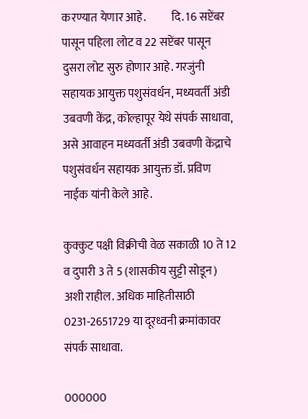करण्यात येणार आहे.           दि. 16 सप्टेंबर पासून पहिला लोट व 22 सप्टेंबर पासून दुसरा लोट सुरु होणार आहे. गरजुंनी सहायक आयुक्त पशुसंवर्धन, मध्यवर्ती अंडी उबवणी केंद्र, कोल्हापूर येथे संपर्क साधावा, असे आवाहन मध्यवर्ती अंडी उबवणी केंद्राचे पशुसंवर्धन सहायक आयुक्त डॉ. प्रविण नाईक यांनी केले आहे.

कुक्कुट पक्षी विक्रीची वेळ सकाळी 10 ते 12 व दुपारी 3 ते 5 (शासकीय सुट्टी सोडून) अशी राहील. अधिक माहितीसाठी 0231-2651729 या दूरध्वनी क्रमांकावर संपर्क साधावा.

000000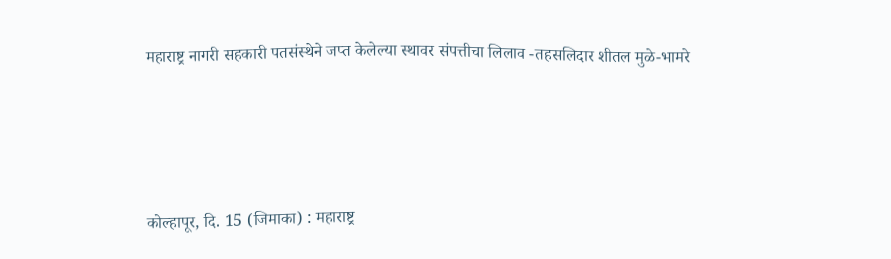महाराष्ट्र नागरी सहकारी पतसंस्थेने जप्त केलेल्या स्थावर संपत्तीचा लिलाव -तहसलिदार शीतल मुळे-भामरे




कोल्हापूर, दि. 15 (जिमाका) : महाराष्ट्र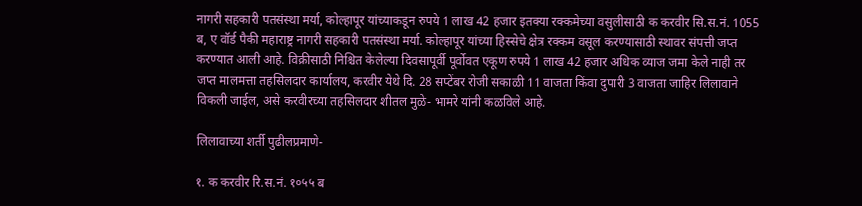नागरी सहकारी पतसंस्था मर्या, कोल्हापूर यांच्याकडून रुपये 1 लाख 42 हजार इतक्या रक्कमेच्या वसुलीसाठी क करवीर सि.स.नं. 1055 ब, ए वॉर्ड पैकी महाराष्ट्र नागरी सहकारी पतसंस्था मर्या. कोल्हापूर यांच्या हिस्सेचे क्षेत्र रक्कम वसूल करण्यासाठी स्थावर संपत्ती जप्त करण्यात आली आहे. विक्रीसाठी निश्चित केलेल्या दिवसापूर्वी पूर्वोवत एकूण रुपये 1 लाख 42 हजार अधिक व्याज जमा केले नाही तर जप्त मालमत्ता तहसिलदार कार्यालय, करवीर येथे दि. 28 सप्टेंबर रोजी सकाळी 11 वाजता किंवा दुपारी 3 वाजता जाहिर लिलावाने विकली जाईल, असे करवीरच्या तहसिलदार शीतल मुळे- भामरे यांनी कळविले आहे.

लिलावाच्या शर्ती पुढीलप्रमाणे-

१. क करवीर रि.स.नं. १०५५ ब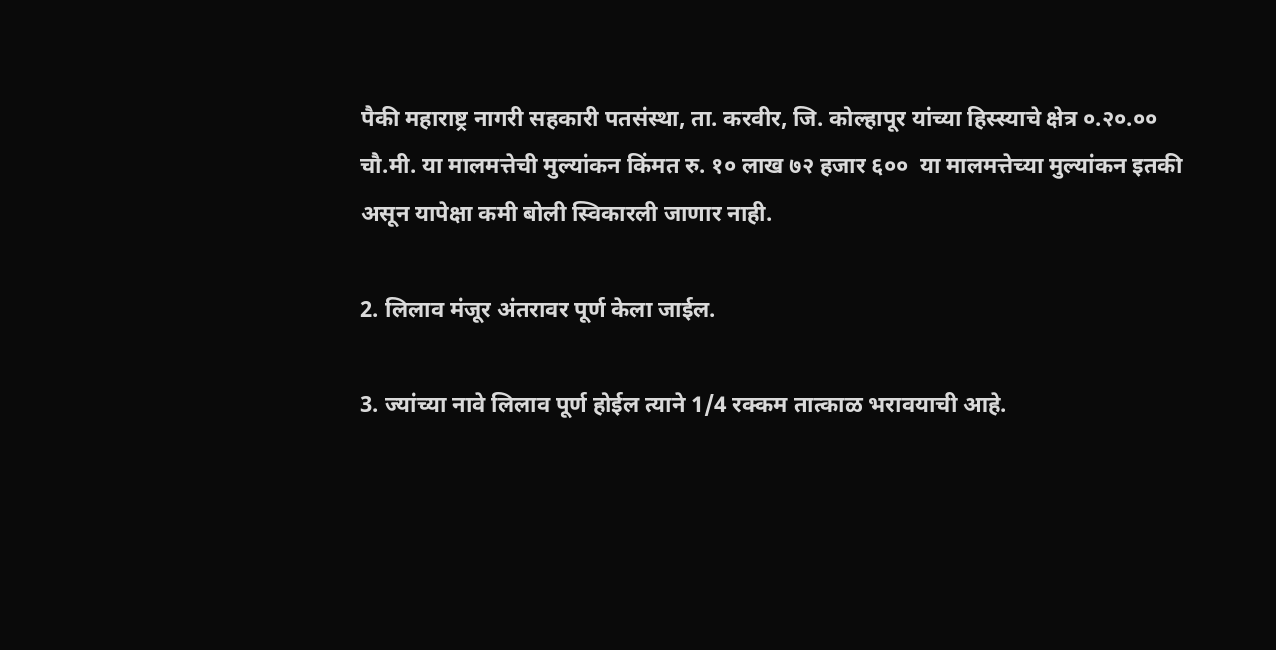पैकी महाराष्ट्र नागरी सहकारी पतसंस्था, ता. करवीर, जि. कोल्हापूर यांच्या हिस्स्याचे क्षेत्र ०.२०.०० चौ.मी. या मालमत्तेची मुल्यांकन किंमत रु. १० लाख ७२ हजार ६००  या मालमत्तेच्या मुल्यांकन इतकी असून यापेक्षा कमी बोली स्विकारली जाणार नाही.

2. लिलाव मंजूर अंतरावर पूर्ण केला जाईल.

3. ज्यांच्या नावे लिलाव पूर्ण होईल त्याने 1/4 रक्कम तात्काळ भरावयाची आहे.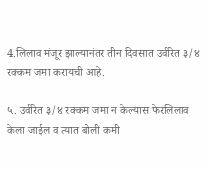4.लिलाव मंजूर झाल्यानंतर तीन दिवसात उर्वरित ३/४ रक्कम जमा करायची आहे.

५. उर्वरित ३/४ रक्कम जमा न केल्यास फेरलिलाव केला जाईल व त्यात बोली कमी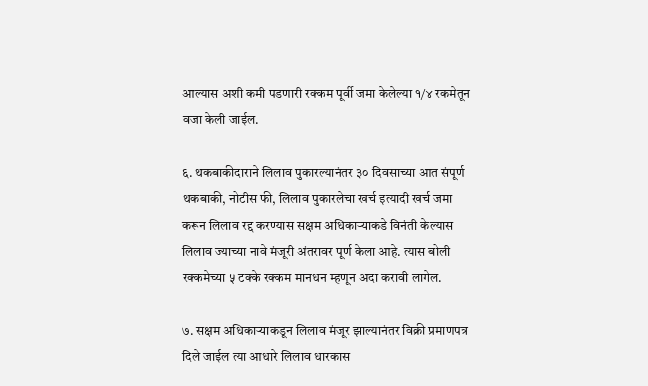आल्यास अशी कमी पडणारी रक्कम पूर्वी जमा केलेल्या १/४ रकमेतून वजा केली जाईल.

६. थकबाकीदाराने लिलाव पुकारल्यानंतर ३० दिवसाच्या आत संपूर्ण थकबाकी, नोटीस फी, लिलाव पुकारलेचा खर्च इत्यादी खर्च जमा करून लिलाव रद्द करण्यास सक्षम अधिकाऱ्याकडे विनंती केल्यास लिलाव ज्याच्या नावे मंजूरी अंतरावर पूर्ण केला आहे. त्यास बोली रक्कमेच्या ५ टक्के रक्कम मानधन म्हणून अदा करावी लागेल.

७. सक्षम अधिकाऱ्याकडून लिलाव मंजूर झाल्यानंतर विक्री प्रमाणपत्र दिले जाईल त्या आधारे लिलाव धारकास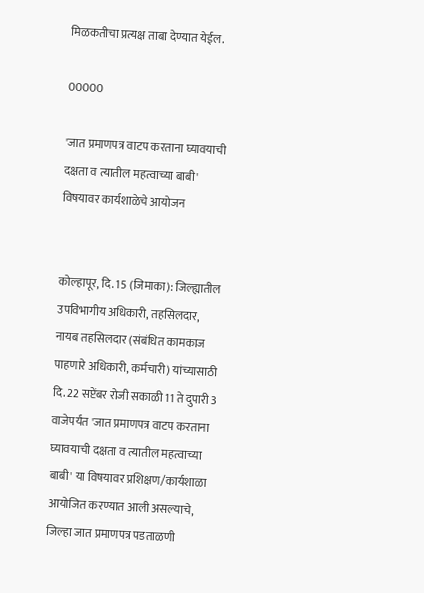मिळकतीचा प्रत्यक्ष ताबा देण्यात येईल.

00000

'जात प्रमाणपत्र वाटप करताना घ्यावयाची दक्षता व त्यातील महत्वाच्या बाबी' विषयावर कार्यशाळेचे आयोजन


कोल्हापूर, दि. 15 (जिमाका): जिल्ह्यातील उपविभागीय अधिकारी, तहसिलदार, नायब तहसिलदार (संबंधित कामकाज पाहणारे अधिकारी, कर्मचारी) यांच्यासाठी दि. 22 सप्टेंबर रोजी सकाळी 11 ते दुपारी 3 वाजेपर्यंत 'जात प्रमाणपत्र वाटप करताना घ्यावयाची दक्षता व त्यातील महत्वाच्या बाबी' या विषयावर प्रशिक्षण/कार्यशाळा आयोजित करण्यात आली असल्याचे, जिल्हा जात प्रमाणपत्र पडताळणी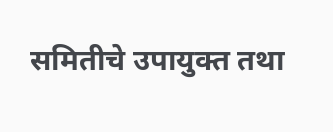समितीचे उपायुक्त तथा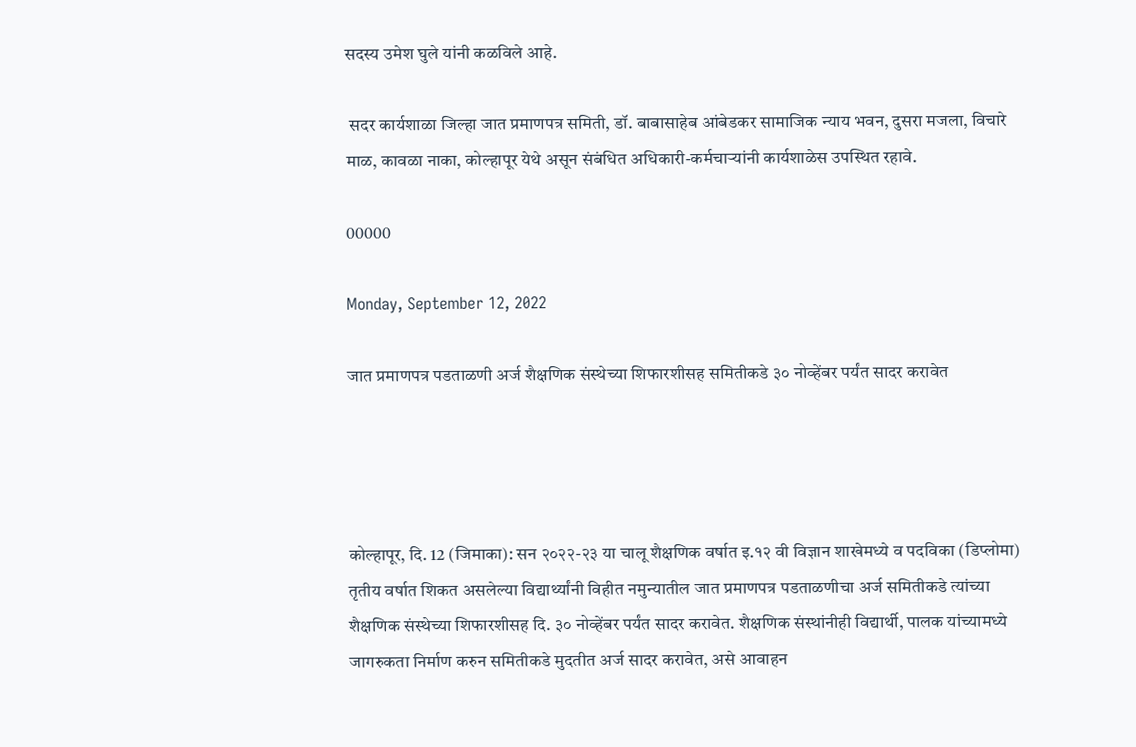सदस्य उमेश घुले यांनी कळविले आहे.

 सदर कार्यशाळा जिल्हा जात प्रमाणपत्र समिती, डॉ. बाबासाहेब आंबेडकर सामाजिक न्याय भवन, दुसरा मजला, विचारे माळ, कावळा नाका, कोल्हापूर येथे असून संबंधित अधिकारी-कर्मचाऱ्यांनी कार्यशाळेस उपस्थित रहावे.

00000

Monday, September 12, 2022

जात प्रमाणपत्र पडताळणी अर्ज शैक्षणिक संस्थेच्या शिफारशीसह समितीकडे ३० नोव्हेंबर पर्यंत सादर करावेत




कोल्हापूर, दि. 12 (जिमाका): सन २०२२-२३ या चालू शैक्षणिक वर्षात इ.१२ वी विज्ञान शाखेमध्ये व पदविका (डिप्लोमा) तृतीय वर्षात शिकत असलेल्या विद्यार्थ्यांनी विहीत नमुन्यातील जात प्रमाणपत्र पडताळणीचा अर्ज समितीकडे त्यांच्या शैक्षणिक संस्थेच्या शिफारशीसह दि. ३० नोव्हेंबर पर्यंत सादर करावेत. शैक्षणिक संस्थांनीही विद्यार्थी, पालक यांच्यामध्ये जागरुकता निर्माण करुन समितीकडे मुदतीत अर्ज सादर करावेत, असे आवाहन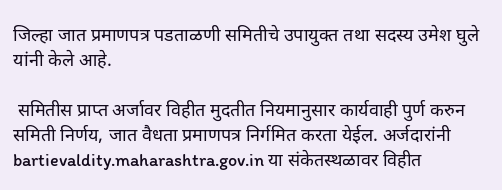जिल्हा जात प्रमाणपत्र पडताळणी समितीचे उपायुक्त तथा सदस्य उमेश घुले यांनी केले आहे.

 समितीस प्राप्त अर्जावर विहीत मुदतीत नियमानुसार कार्यवाही पुर्ण करुन समिती निर्णय, जात वैधता प्रमाणपत्र निर्गमित करता येईल. अर्जदारांनी bartievaldity.maharashtra.gov.in या संकेतस्थळावर विहीत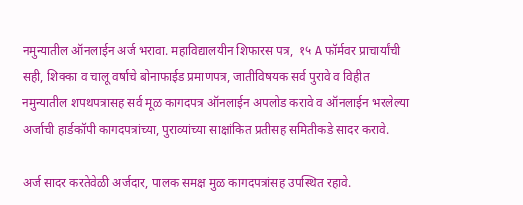नमुन्यातील ऑनलाईन अर्ज भरावा. महाविद्यालयीन शिफारस पत्र,  १५ A फॉर्मवर प्राचार्यांची सही, शिक्का व चालू वर्षाचे बोनाफाईड प्रमाणपत्र, जातीविषयक सर्व पुरावे व विहीत नमुन्यातील शपथपत्रासह सर्व मूळ कागदपत्र ऑनलाईन अपलोड करावे व ऑनलाईन भरलेल्या अर्जाची हार्डकॉपी कागदपत्रांच्या, पुराव्यांच्या साक्षांकित प्रतीसह समितीकडे सादर करावे.

अर्ज सादर करतेवेळी अर्जदार, पालक समक्ष मुळ कागदपत्रांसह उपस्थित रहावे.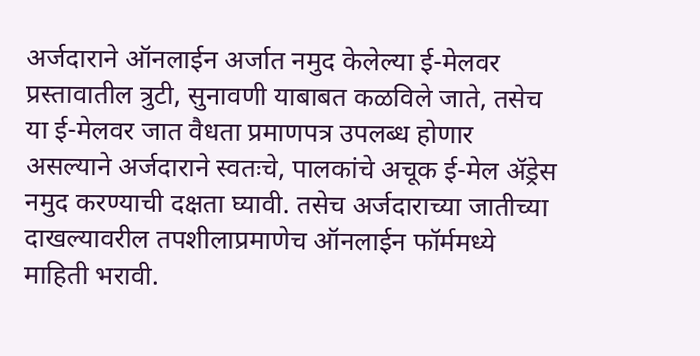अर्जदाराने ऑनलाईन अर्जात नमुद केलेल्या ई-मेलवर प्रस्तावातील त्रुटी, सुनावणी याबाबत कळविले जाते, तसेच या ई-मेलवर जात वैधता प्रमाणपत्र उपलब्ध होणार असल्याने अर्जदाराने स्वतःचे, पालकांचे अचूक ई-मेल ॲड्रेस नमुद करण्याची दक्षता घ्यावी. तसेच अर्जदाराच्या जातीच्या दाखल्यावरील तपशीलाप्रमाणेच ऑनलाईन फॉर्ममध्ये माहिती भरावी.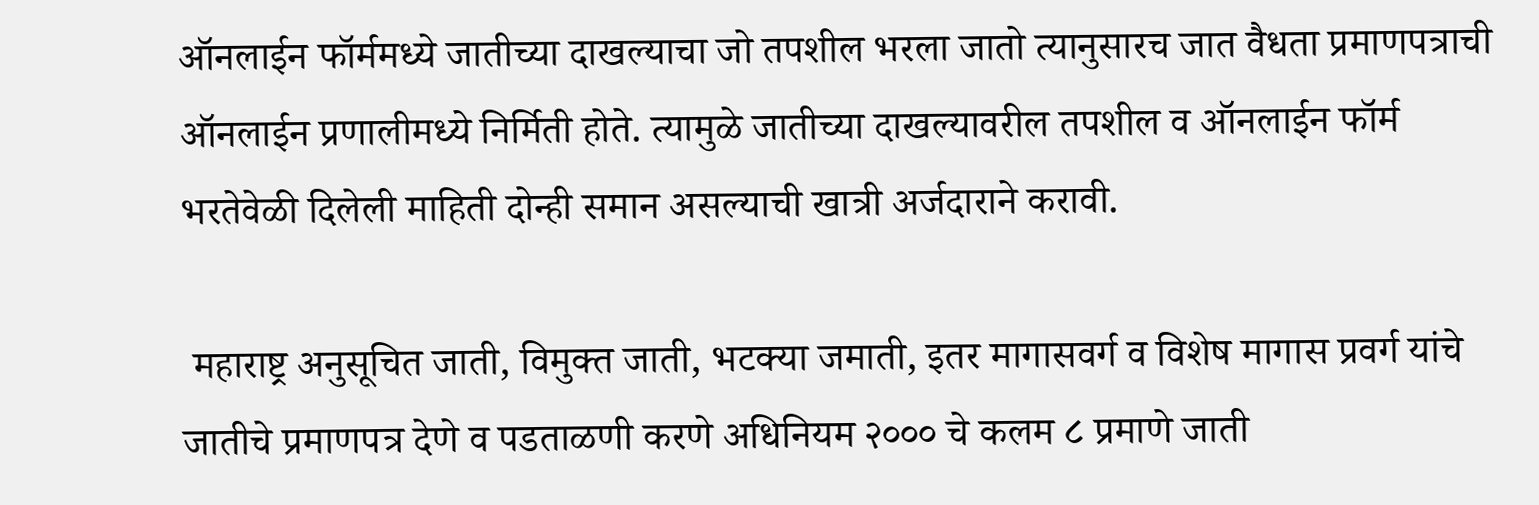ऑनलाईन फॉर्ममध्ये जातीच्या दाखल्याचा जो तपशील भरला जातो त्यानुसारच जात वैधता प्रमाणपत्राची ऑनलाईन प्रणालीमध्ये निर्मिती होते. त्यामुळे जातीच्या दाखल्यावरील तपशील व ऑनलाईन फॉर्म भरतेवेळी दिलेली माहिती दोन्ही समान असल्याची खात्री अर्जदाराने करावी.

 महाराष्ट्र अनुसूचित जाती, विमुक्त जाती, भटक्या जमाती, इतर मागासवर्ग व विशेष मागास प्रवर्ग यांचे जातीचे प्रमाणपत्र देणे व पडताळणी करणे अधिनियम २००० चे कलम ८ प्रमाणे जाती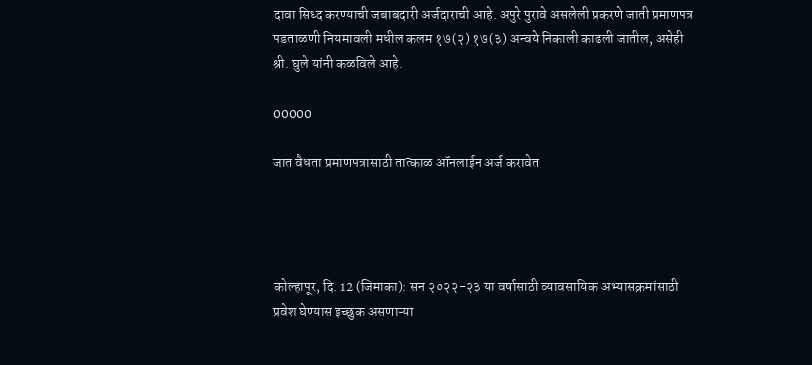दावा सिध्द करण्याची जबाबदारी अर्जदाराची आहे. अपुरे पुरावे असलेली प्रकरणे जाती प्रमाणपत्र पडताळणी नियमावली मधील कलम १७(२) १७(३) अन्वये निकाली काढली जातील, असेही श्री. घुले यांनी कळविले आहे.

00000

जात वैधता प्रमाणपत्रासाठी तात्काळ ऑनलाईन अर्ज करावेत




कोल्हापूर, दि. 12 (जिमाका): सन २०२२-२३ या वर्षासाठी व्यावसायिक अभ्यासक्रमांसाठी प्रवेश घेण्यास इच्छुक असणाऱ्या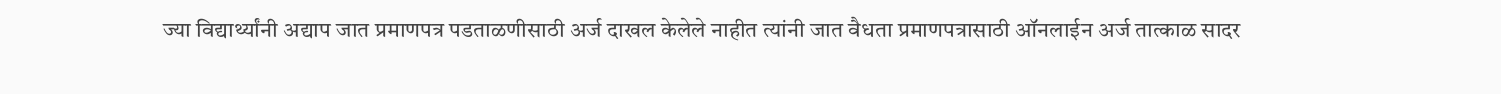ज्या विद्यार्थ्यांनी अद्याप जात प्रमाणपत्र पडताळणीसाठी अर्ज दाखल केलेले नाहीत त्यांनी जात वैधता प्रमाणपत्रासाठी ऑनलाईन अर्ज तात्काळ सादर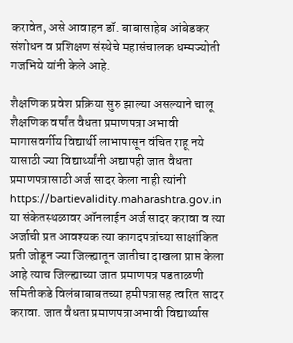करावेत, असे आवाहन डॉ. बाबासाहेब आंबेडकर संशोधन व प्रशिक्षण संस्थेचे महासंचालक धम्मज्योती गजभिये यांनी केले आहे.

शैक्षणिक प्रवेश प्रक्रिया सुरु झाल्या असल्याने चालू शैक्षणिक वर्षांत वैधता प्रमाणपत्रा अभावी मागासवर्गीय विद्यार्थी लाभापासून वंचित राहू नये यासाठी ज्या विद्यार्थ्यांनी अद्यापही जात वैधता प्रमाणपत्रासाठी अर्ज सादर केला नाही त्यांनी https://bartievalidity.maharashtra.gov.in या संकेतस्थळावर ऑनलाईन अर्ज सादर करावा व त्या अर्जाची प्रत आवश्यक त्या कागदपत्रांच्या साक्षांकित प्रती जोडून ज्या जिल्ह्यातून जातीचा दाखला प्राप्त केला आहे त्याच जिल्ह्याच्या जात प्रमाणपत्र पडताळणी समितीकडे विलंबाबाबतच्या हमीपत्रासह त्वरित सादर करावा. जात वैधता प्रमाणपत्राअभावी विद्यार्थ्यास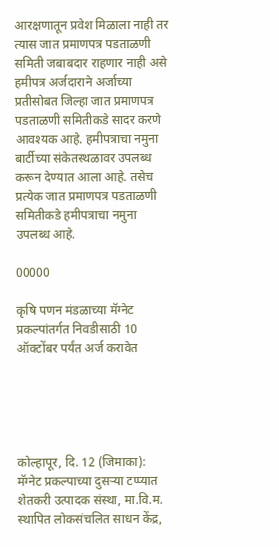आरक्षणातून प्रवेश मिळाला नाही तर त्यास जात प्रमाणपत्र पडताळणी समिती जबाबदार राहणार नाही असे हमीपत्र अर्जदाराने अर्जाच्या प्रतीसोबत जिल्हा जात प्रमाणपत्र पडताळणी समितीकडे सादर करणे आवश्यक आहे. हमीपत्राचा नमुना बार्टीच्या संकेतस्थळावर उपलब्ध करून देण्यात आला आहे. तसेच प्रत्येक जात प्रमाणपत्र पडताळणी समितीकडे हमीपत्राचा नमुना उपलब्ध आहे.

00000

कृषि पणन मंडळाच्या मॅग्नेट प्रकल्पांतर्गत निवडीसाठी 10 ऑक्टोंबर पर्यंत अर्ज करावेत





कोल्हापूर, दि. 12 (जिमाका): मॅग्नेट प्रकल्पाच्या दुसऱ्या टप्प्यात शेतकरी उत्पादक संस्था, मा.वि.म. स्थापित लोकसंचलित साधन केंद्र,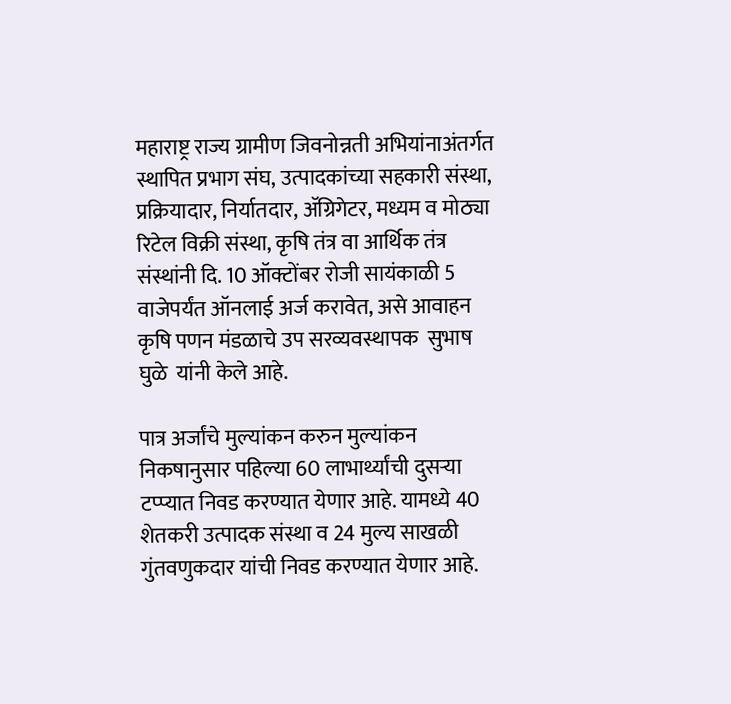महाराष्ट्र राज्य ग्रामीण जिवनोन्नती अभियांनाअंतर्गत स्थापित प्रभाग संघ, उत्पादकांच्या सहकारी संस्था, प्रक्रियादार, निर्यातदार, ॲग्रिगेटर, मध्यम व मोठ्या रिटेल विक्री संस्था, कृषि तंत्र वा आर्थिक तंत्र संस्थांनी दि. 10 ऑक्टोंबर रोजी सायंकाळी 5 वाजेपर्यंत ऑनलाई अर्ज करावेत, असे आवाहन कृषि पणन मंडळाचे उप सरव्यवस्थापक  सुभाष घुळे  यांनी केले आहे.

पात्र अर्जांचे मुल्यांकन करुन मुल्यांकन निकषानुसार पहिल्या 60 लाभार्थ्यांची दुसऱ्या टप्प्यात निवड करण्यात येणार आहे. यामध्ये 40 शेतकरी उत्पादक संस्था व 24 मुल्य साखळी गुंतवणुकदार यांची निवड करण्यात येणार आहे.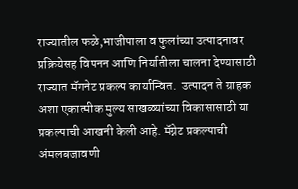राज्यातील फळे,भाजीपाला व फुलांच्या उत्पादनावर प्रक्रियेसह विपनन आणि निर्यातीला चालना देण्यासाठी राज्यात मॅगनेट प्रकल्प कार्यान्वित.  उत्पादन ते ग्राहक अशा एकात्मीक मुल्य साखळ्यांच्या विकासासाठी या प्रकल्पाची आखनी केली आहे. मॅग्नेट प्रकल्पाची अंमलबजावणी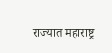राज्यात महाराष्ट्र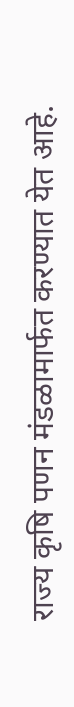राज्य कृषि पणन मंडळामार्फत करण्यात येत आहे.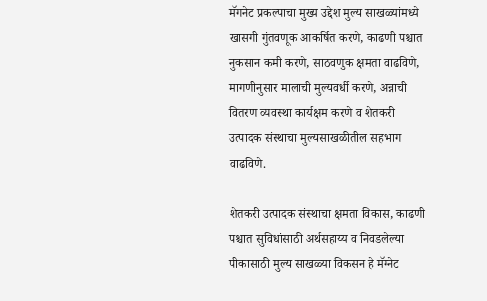मॅगनेट प्रकल्पाचा मुख्य उद्देश मुल्य साखळ्यांमध्ये खासगी गुंतवणूक आकर्षित करणे, काढणी पश्चात नुकसान कमी करणे, साठवणुक क्षमता वाढविणे, मागणीनुसार मालाची मुल्यवर्धी करणे, अन्नाची वितरण व्यवस्था कार्यक्षम करणे व शेतकरी उत्पादक संस्थाचा मुल्यसाखळीतील सहभाग वाढविणे.

शेतकरी उत्पादक संस्थाचा क्षमता विकास, काढणी पश्चात सुविधांसाठी अर्थसहाय्य व निवडलेल्या पीकासाठी मुल्य साखळ्या विकसन हे मॅग्नेट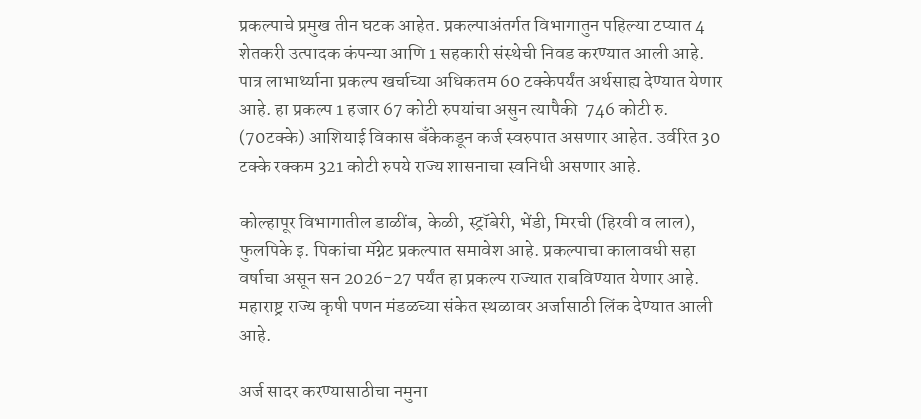प्रकल्पाचे प्रमुख तीन घटक आहेत. प्रकल्पाअंतर्गत विभागातुन पहिल्या टप्यात 4 शेतकरी उत्पादक कंपन्या आणि 1 सहकारी संस्थेची निवड करण्यात आली आहे. पात्र लाभार्थ्याना प्रकल्प खर्चाच्या अधिकतम 60 टक्केपर्यंत अर्थसाह्य देण्यात येणार आहे. हा प्रकल्प 1 हजार 67 कोटी रुपयांचा असुन त्यापैकी  746 कोटी रु. (70टक्के) आशियाई विकास बँकेकडून कर्ज स्वरुपात असणार आहेत. उर्वरित 30 टक्के रक्कम 321 कोटी रुपये राज्य शासनाचा स्वनिधी असणार आहे.

कोल्हापूर विभागातील डाळींब, केळी, स्ट्रॉबेरी, भेंडी, मिरची (हिरवी व लाल), फुलपिके इ. पिकांचा मॅग्नेट प्रकल्पात समावेश आहे. प्रकल्पाचा कालावधी सहा वर्षाचा असून सन 2026-27 पर्यंत हा प्रकल्प राज्यात राबविण्यात येणार आहे.  महाराष्ट्र राज्य कृषी पणन मंडळच्या संकेत स्थळावर अर्जासाठी लिंक देण्यात आली आहे.

अर्ज सादर करण्यासाठीचा नमुना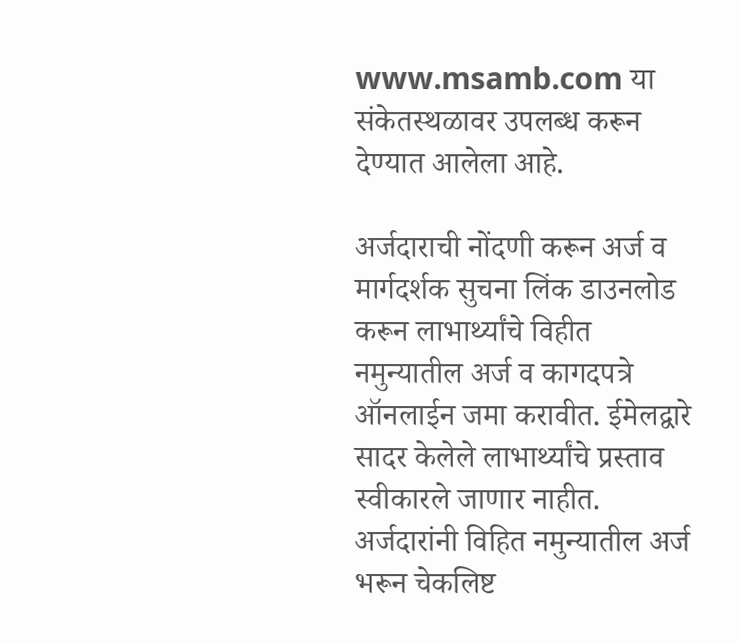www.msamb.com या संकेतस्थळावर उपलब्ध करून देण्यात आलेला आहे.

अर्जदाराची नोंदणी करून अर्ज व मार्गदर्शक सुचना लिंक डाउनलोड करून लाभार्थ्यांचे विहीत नमुन्यातील अर्ज व कागदपत्रे ऑनलाईन जमा करावीत. ईमेलद्वारे सादर केलेले लाभार्थ्यांचे प्रस्ताव स्वीकारले जाणार नाहीत. अर्जदारांनी विहित नमुन्यातील अर्ज भरून चेकलिष्ट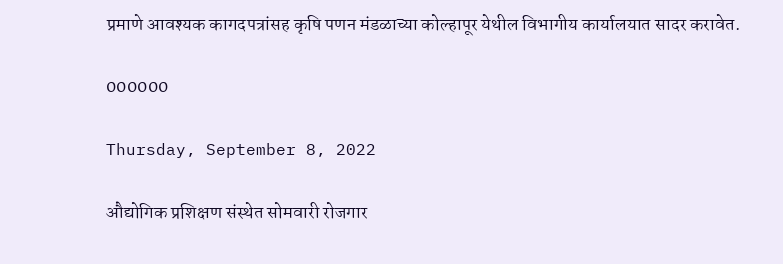प्रमाणे आवश्यक कागदपत्रांसह कृषि पणन मंडळाच्या कोल्हापूर येथील विभागीय कार्यालयात सादर करावेत.

000000

Thursday, September 8, 2022

औद्योगिक प्रशिक्षण संस्थेत सोमवारी रोजगार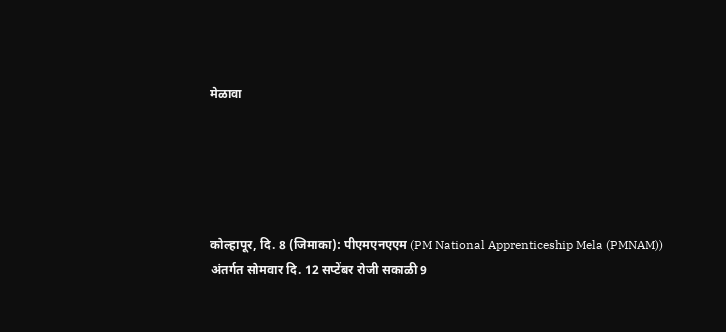मेळावा





कोल्हापूर, दि. 8 (जिमाका): पीएमएनएएम (PM National Apprenticeship Mela (PMNAM)) अंतर्गत सोमवार दि. 12 सप्टेंबर रोजी सकाळी 9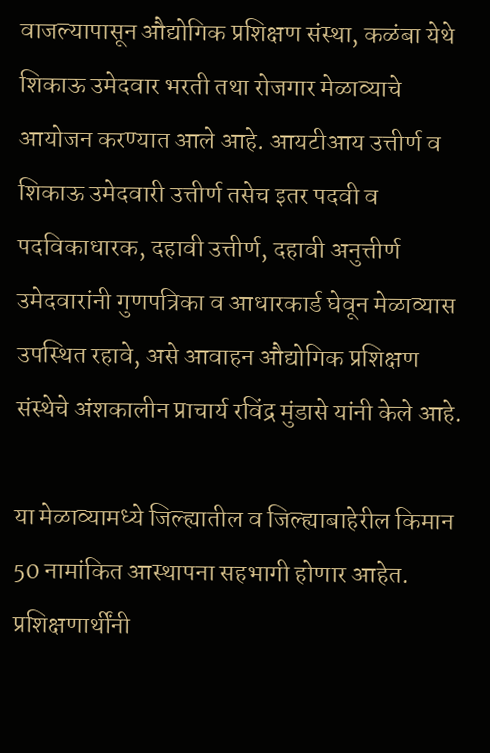वाजल्यापासून औद्योगिक प्रशिक्षण संस्था, कळंबा येथे शिकाऊ उमेदवार भरती तथा रोजगार मेळाव्याचे आयोजन करण्यात आले आहे. आयटीआय उत्तीर्ण व शिकाऊ उमेदवारी उत्तीर्ण तसेच इतर पदवी व पदविकाधारक, दहावी उत्तीर्ण, दहावी अनुत्तीर्ण उमेदवारांनी गुणपत्रिका व आधारकार्ड घेवून मेळाव्यास उपस्थित रहावे, असे आवाहन औद्योगिक प्रशिक्षण संस्थेचे अंशकालीन प्राचार्य रविंद्र मुंडासे यांनी केले आहे.

या मेळाव्यामध्ये जिल्ह्यातील व जिल्ह्याबाहेरील किमान 50 नामांकित आस्थापना सहभागी होणार आहेत. प्रशिक्षणार्थींनी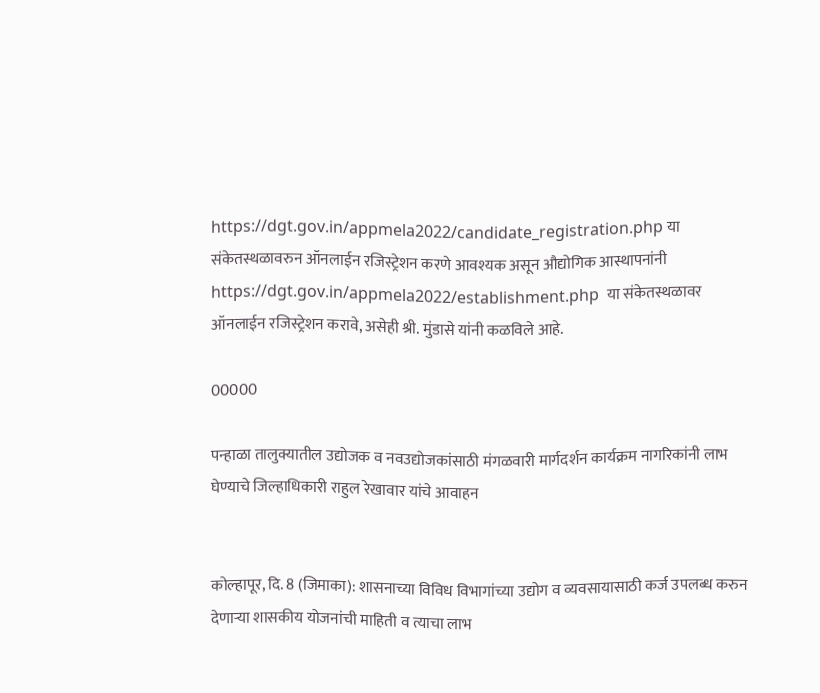https://dgt.gov.in/appmela2022/candidate_registration.php या संकेतस्थळावरुन ऑनलाईन रजिस्ट्रेशन करणे आवश्यक असून औद्योगिक आस्थापनांनी https://dgt.gov.in/appmela2022/establishment.php  या संकेतस्थळावर ऑनलाईन रजिस्ट्रेशन करावे, असेही श्री. मुंडासे यांनी कळविले आहे.

00000

पन्हाळा तालुक्यातील उद्योजक व नवउद्योजकांसाठी मंगळवारी मार्गदर्शन कार्यक्रम नागरिकांनी लाभ घेण्याचे जिल्हाधिकारी राहुल रेखावार यांचे आवाहन


कोल्हापूर, दि. 8 (जिमाका): शासनाच्या विविध विभागांच्या उद्योग व व्यवसायासाठी कर्ज उपलब्ध करुन देणाऱ्या शासकीय योजनांची माहिती व त्याचा लाभ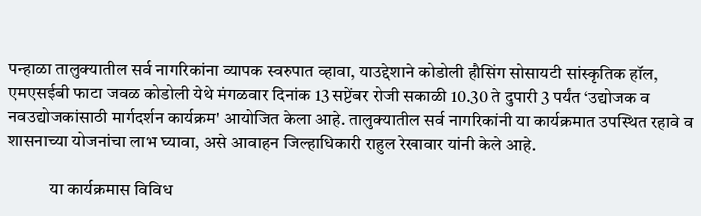पन्हाळा तालुक्यातील सर्व नागरिकांना व्यापक स्वरुपात व्हावा, याउद्देशाने कोडोली हौसिंग सोसायटी सांस्कृतिक हॉल, एमएसईबी फाटा जवळ कोडोली येथे मंगळवार दिनांक 13 सप्टेंबर रोजी सकाळी 10.30 ते दुपारी 3 पर्यंत ‘उद्योजक व नवउद्योजकांसाठी मार्गदर्शन कार्यक्रम' आयोजित केला आहे. तालुक्यातील सर्व नागरिकांनी या कार्यक्रमात उपस्थित रहावे व शासनाच्या योजनांचा लाभ घ्यावा, असे आवाहन जिल्हाधिकारी राहुल रेखावार यांनी केले आहे.

            या कार्यक्रमास विविध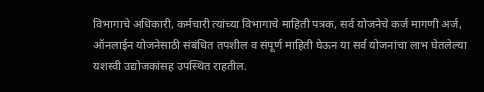विभागाचे अधिकारी, कर्मचारी त्यांच्या विभागाचे माहिती पत्रक, सर्व योजनेचे कर्ज मागणी अर्ज, ऑनलाईन योजनेसाठी संबंधित तपशील व संपूर्ण माहिती घेऊन या सर्व योजनांचा लाभ घेतलेल्या यशस्वी उद्योजकांसह उपस्थित राहतील.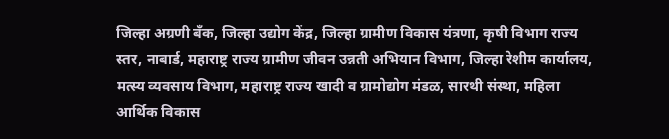जिल्हा अग्रणी बँक, जिल्हा उद्योग केंद्र, जिल्हा ग्रामीण विकास यंत्रणा, कृषी विभाग राज्य स्तर, नाबार्ड, महाराष्ट्र राज्य ग्रामीण जीवन उन्नती अभियान विभाग, जिल्हा रेशीम कार्यालय, मत्स्य व्यवसाय विभाग, महाराष्ट्र राज्य खादी व ग्रामोद्योग मंडळ, सारथी संस्था, महिला आर्थिक विकास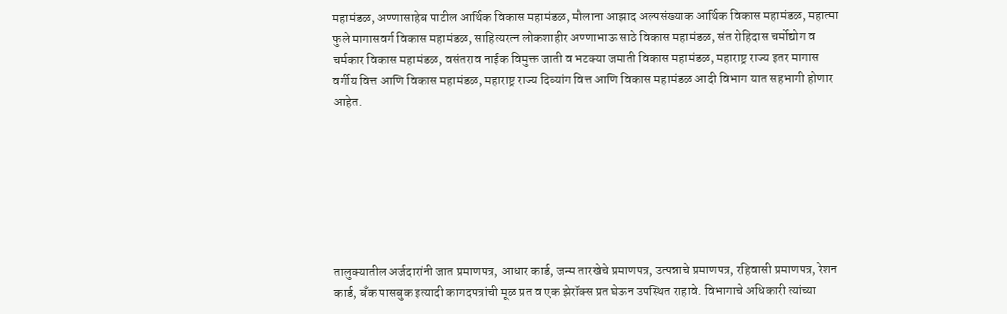महामंडळ, अण्णासाहेब पाटील आर्थिक विकास महामंडळ, मौलाना आझाद अल्पसंख्याक आर्थिक विकास महामंडळ, महात्मा फुले मागासवर्ग विकास महामंडळ, साहित्यरत्न लोकशाहीर अण्णाभाऊ साठे विकास महामंडळ, संत रोहिदास चर्मोद्योग व चर्मकार विकास महामंडळ, वसंतराव नाईक विमुक्त जाती व भटक्या जमाती विकास महामंडळ, महाराष्ट्र राज्य इतर मागास वर्गीय वित्त आणि विकास महामंडळ, महाराष्ट्र राज्य दिव्यांग वित्त आणि विकास महामंडळ आदी विभाग यात सहभागी होणार आहेत.







तालुक्यातील अर्जदारांनी जात प्रमाणपत्र, आधार कार्ड, जन्म तारखेचे प्रमाणपत्र, उत्पन्नाचे प्रमाणपत्र, रहिवासी प्रमाणपत्र, रेशन कार्ड, बँक पासबुक इत्यादी कागदपत्रांची मूळ प्रत व एक झेरॉक्स प्रत घेऊन उपस्थित राहावे. विभागाचे अधिकारी त्यांच्या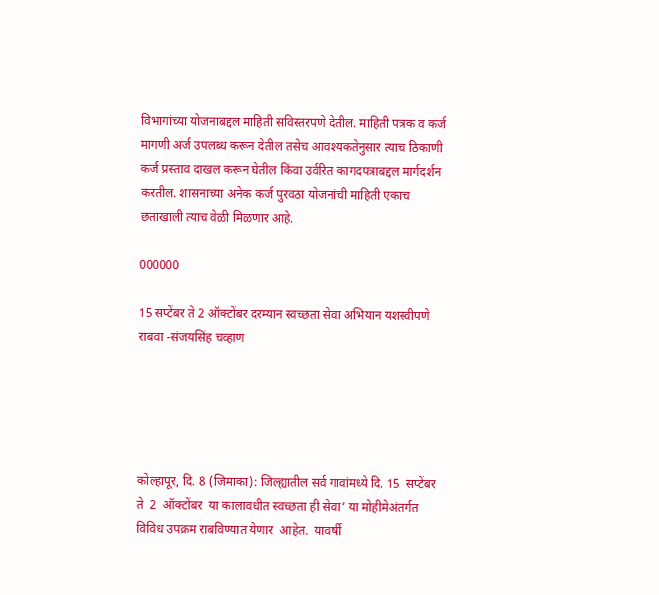विभागांच्या योजनाबद्दल माहिती सविस्तरपणे देतील. माहिती पत्रक व कर्ज मागणी अर्ज उपलब्ध करून देतील तसेच आवश्यकतेनुसार त्याच ठिकाणी कर्ज प्रस्ताव दाखल करून घेतील किंवा उर्वरित कागदपत्राबद्दल मार्गदर्शन करतील. शासनाच्या अनेक कर्ज पुरवठा योजनांची माहिती एकाच छताखाली त्याच वेळी मिळणार आहे.

000000

15 सप्टेंबर ते 2 ऑक्टोंबर दरम्यान स्वच्छता सेवा अभियान यशस्वीपणे राबवा -संजयसिंह चव्हाण





कोल्हापूर, दि. 8 (जिमाका): जिल्ह्यातील सर्व गावांमध्ये दि. 15  सप्टेंबर  ते  2  ऑक्टोंबर  या कालावधीत स्वच्छता ही सेवा’ या मोहीमेअंतर्गत विविध उपक्रम राबविण्यात येणार  आहेत.  यावर्षी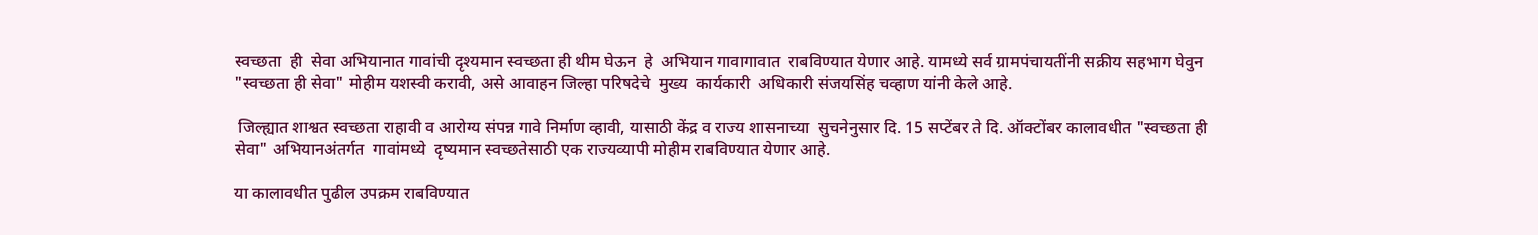स्वच्छता  ही  सेवा अभियानात गावांची दृश्यमान स्वच्छता ही थीम घेऊन  हे  अभियान गावागावात  राबविण्यात येणार आहे. यामध्ये सर्व ग्रामपंचायतींनी सक्रीय सहभाग घेवुन "स्वच्छता ही सेवा" मोहीम यशस्वी करावी, असे आवाहन जिल्हा परिषदेचे  मुख्य  कार्यकारी  अधिकारी संजयसिंह चव्हाण यांनी केले आहे.

 जिल्ह्यात शाश्वत स्वच्छता राहावी व आरोग्य संपन्न गावे निर्माण व्हावी, यासाठी केंद्र व राज्य शासनाच्या  सुचनेनुसार दि. 15 सप्टेंबर ते दि. ऑक्टोंबर कालावधीत "स्वच्छता ही सेवा" अभियानअंतर्गत  गावांमध्ये  दृष्यमान स्वच्छतेसाठी एक राज्यव्यापी मोहीम राबविण्यात येणार आहे.

या कालावधीत पुढील उपक्रम राबविण्यात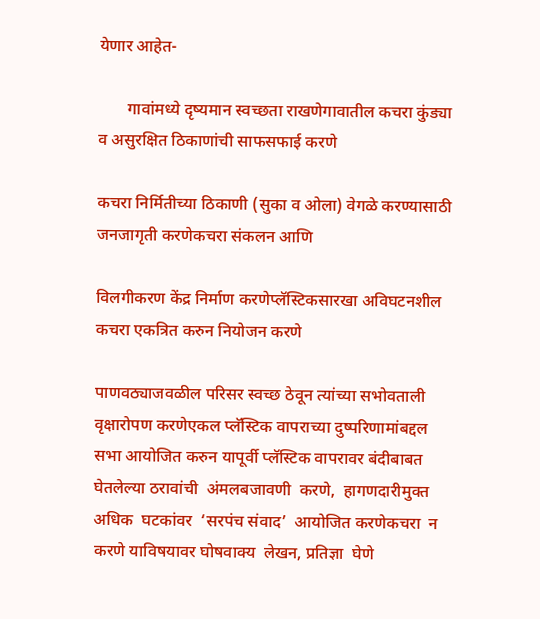येणार आहेत-

       गावांमध्ये दृष्यमान स्वच्छता राखणेगावातील कचरा कुंड्या व असुरक्षित ठिकाणांची साफसफाई करणे

कचरा निर्मितीच्या ठिकाणी (सुका व ओला) वेगळे करण्यासाठी जनजागृती करणेकचरा संकलन आणि

विलगीकरण केंद्र निर्माण करणेप्लॅस्टिकसारखा अविघटनशील कचरा एकत्रित करुन नियोजन करणे

पाणवठ्याजवळील परिसर स्वच्छ ठेवून त्यांच्या सभोवताली वृक्षारोपण करणेएकल प्लॅस्टिक वापराच्या दुष्परिणामांबद्दल सभा आयोजित करुन यापूर्वी प्लॅस्टिक वापरावर बंदीबाबत घेतलेल्या ठरावांची  अंमलबजावणी  करणे,  हागणदारीमुक्त  अधिक  घटकांवर  ‘सरपंच संवाद’  आयोजित करणेकचरा  न  करणे याविषयावर घोषवाक्य  लेखन, प्रतिज्ञा  घेणे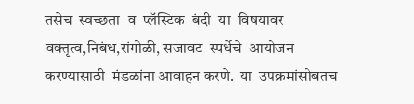तसेच  स्वच्छता  व  प्लॅस्टिक  बंदी  या  विषयावर वक्तृत्व,निबंध,रांगोळी, सजावट  स्पर्धेचे  आयोजन  करण्यासाठी  मंडळांना आवाहन करणे.  या  उपक्रमांसोबतच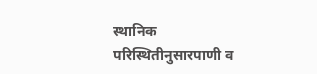स्थानिक परिस्थितीनुसारपाणी व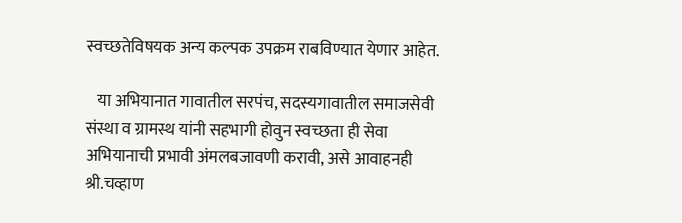स्वच्छतेविषयक अन्य कल्पक उपक्रम राबविण्यात येणार आहेत.

   या अभियानात गावातील सरपंच, सदस्यगावातील समाजसेवी संस्था व ग्रामस्थ यांनी सहभागी होवुन स्वच्छता ही सेवा अभियानाची प्रभावी अंमलबजावणी करावी, असे आवाहनही श्री.चव्हाण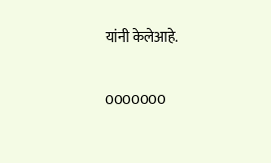यांनी केलेआहे.

0000000